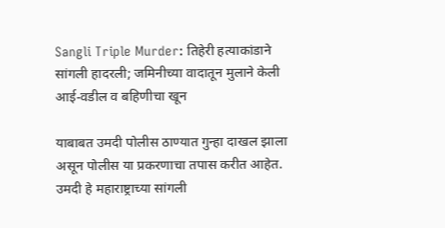Sangli Triple Murder: तिहेरी हत्याकांडाने सांगली हादरली; जमिनीच्या वादातून मुलाने केली आई-वडील व बहिणीचा खून

याबाबत उमदी पोलीस ठाण्यात गुन्हा दाखल झाला असून पोलीस या प्रकरणाचा तपास करीत आहेत. उमदी हे महाराष्ट्राच्या सांगली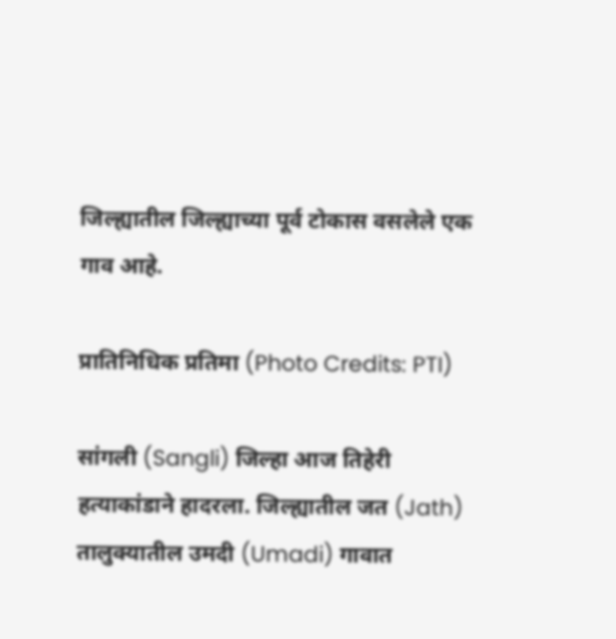जिल्ह्यातील जिल्ह्याच्या पूर्व टोकास वसलेले एक गाव आहे.

प्रातिनिधिक प्रतिमा (Photo Credits: PTI)

सांगली (Sangli) जिल्हा आज तिहेरी हत्याकांडाने हादरला. जिल्ह्यातील जत (Jath) तालुक्यातील उमदी (Umadi) गावात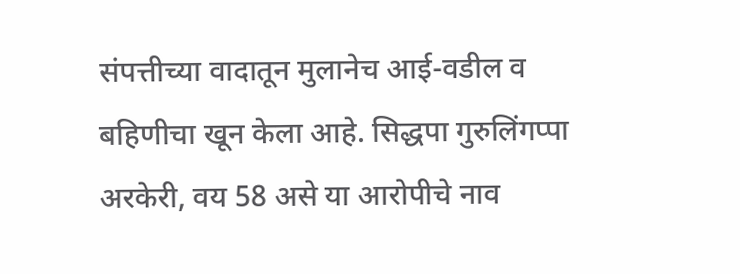संपत्तीच्या वादातून मुलानेच आई-वडील व बहिणीचा खून केला आहे. सिद्धपा गुरुलिंगप्पा अरकेरी, वय 58 असे या आरोपीचे नाव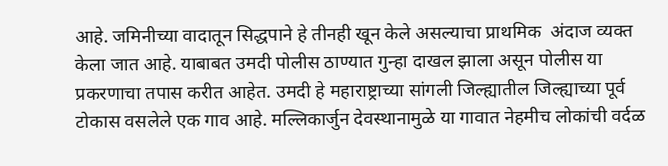आहे. जमिनीच्या वादातून सिद्धपाने हे तीनही खून केले असल्याचा प्राथमिक  अंदाज व्यक्त केला जात आहे. याबाबत उमदी पोलीस ठाण्यात गुन्हा दाखल झाला असून पोलीस या प्रकरणाचा तपास करीत आहेत. उमदी हे महाराष्ट्राच्या सांगली जिल्ह्यातील जिल्ह्याच्या पूर्व टोकास वसलेले एक गाव आहे. मल्लिकार्जुन देवस्थानामुळे या गावात नेहमीच लोकांची वर्दळ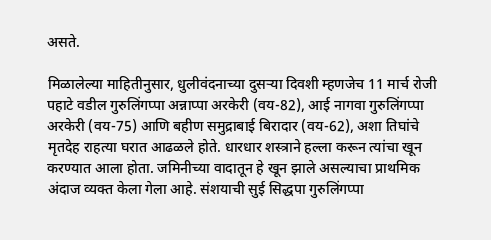असते.

मिळालेल्या माहितीनुसार, धुलीवंदनाच्या दुसऱ्या दिवशी म्हणजेच 11 मार्च रोजी पहाटे वडील गुरुलिंगप्पा अन्नाप्पा अरकेरी (वय-82), आई नागवा गुरुलिंगप्पा अरकेरी (वय-75) आणि बहीण समुद्राबाई बिरादार (वय-62), अशा तिघांचे मृतदेह राहत्या घरात आढळले होते. धारधार शस्त्राने हल्ला करून त्यांचा खून करण्यात आला होता. जमिनीच्या वादातून हे खून झाले असल्याचा प्राथमिक अंदाज व्यक्त केला गेला आहे. संशयाची सुई सिद्धपा गुरुलिंगप्पा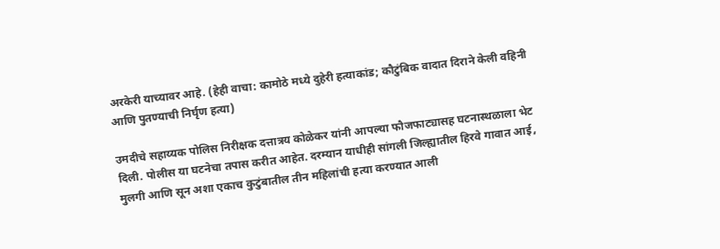अरकेरी याच्यावर आहे. (हेही वाचा: कामोठे मध्ये दुहेरी हत्याकांड; कौटुंबिक वादात दिराने केली वहिनी आणि पुतण्याची निर्घृण हत्या)

उमदीचे सहाय्यक पोलिस निरीक्षक दत्तात्रय कोळेकर यांनी आपल्या फौजफाट्यासह घटनास्थळाला भेट दिली. पोलीस या घटनेचा तपास करीत आहेत. दरम्यान याधीही सांगली जिल्ह्यातील हिरवे गावात आई, मुलगी आणि सून अशा एकाच कुटुंबातील तीन महिलांची हत्या करण्यात आली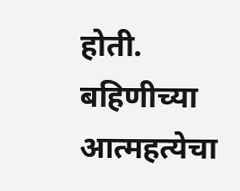होती. बहिणीच्या आत्महत्येचा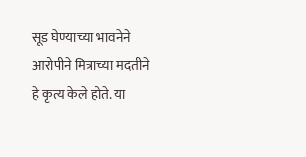सूड घेण्याच्या भावनेने आरोपीने मित्राच्या मदतीने हे कृत्य केले होते. या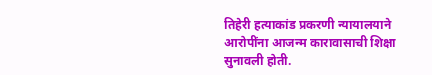तिहेरी हत्याकांड प्रकरणी न्यायालयाने आरोपींना आजन्म कारावासाची शिक्षा सुनावली होती.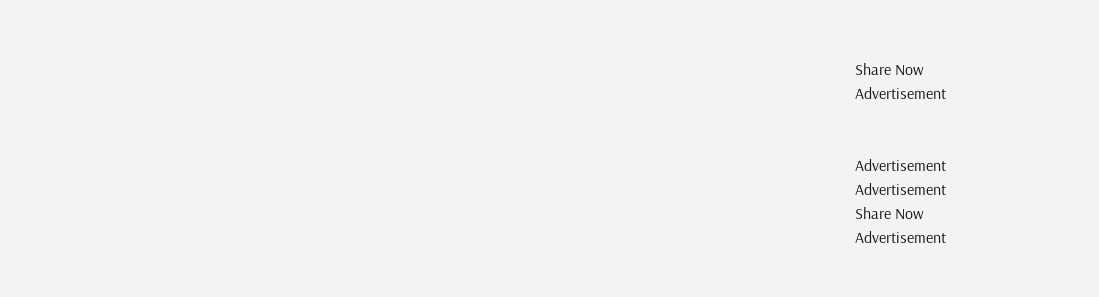Share Now
Advertisement


Advertisement
Advertisement
Share Now
Advertisement